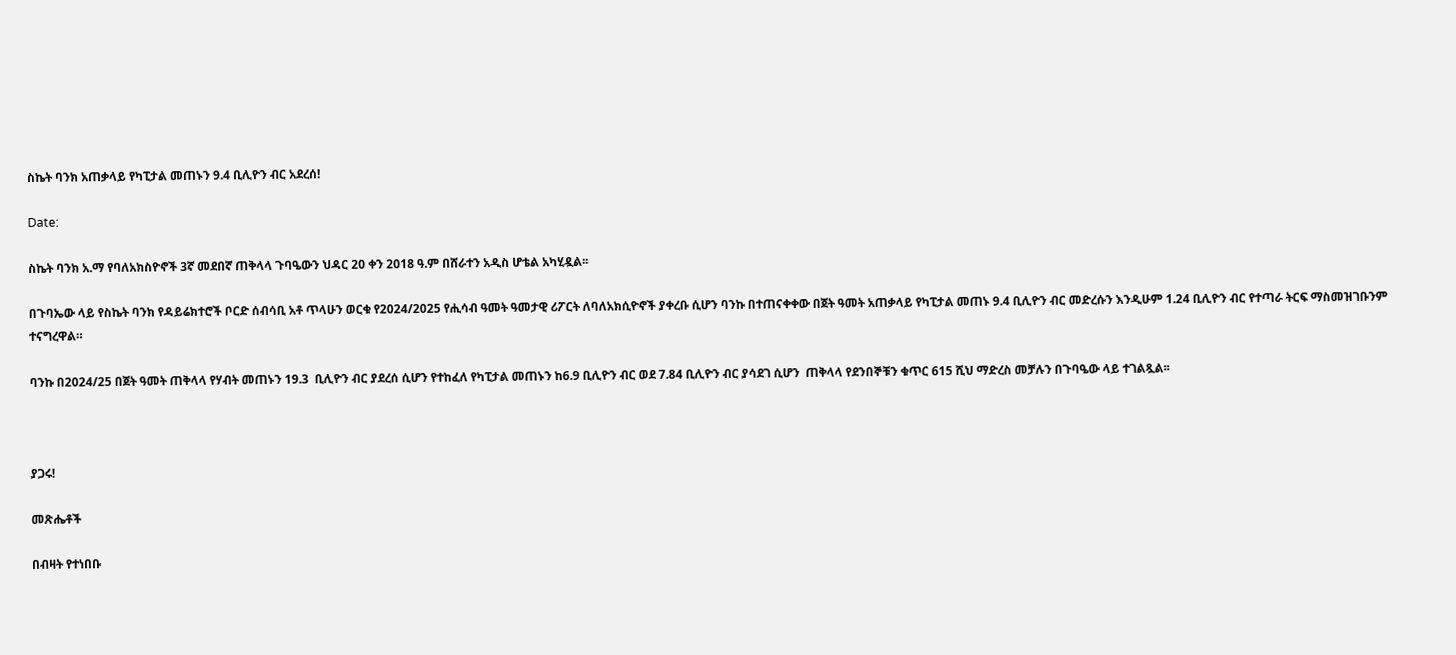ስኬት ባንክ አጠቃላይ የካፒታል መጠኑን 9.4 ቢሊዮን ብር አደረሰ!

Date:

ስኬት ባንክ አ.ማ የባለአክስዮኖች 3ኛ መደበኛ ጠቅላላ ጉባዔውን ህዳር 20 ቀን 2018 ዓ.ም በሸራተን አዲስ ሆቴል አካሂዷል፡፡

በጉባኤው ላይ የስኬት ባንክ የዳይሬክተሮች ቦርድ ሰብሳቢ አቶ ጥላሁን ወርቁ የ2024/2025 የሒሳብ ዓመት ዓመታዊ ሪፖርት ለባለአክሲዮኖች ያቀረቡ ሲሆን ባንኩ በተጠናቀቀው በጀት ዓመት አጠቃላይ የካፒታል መጠኑ 9.4 ቢሊዮን ብር መድረሱን እንዲሁም 1.24 ቢሊዮን ብር የተጣራ ትርፍ ማስመዝገቡንም ተናግረዋል።

ባንኩ በ2024/25 በጀት ዓመት ጠቅላላ የሃብት መጠኑን 19.3  ቢሊዮን ብር ያደረሰ ሲሆን የተከፈለ የካፒታል መጠኑን ከ6.9 ቢሊዮን ብር ወደ 7.84 ቢሊዮን ብር ያሳደገ ሲሆን  ጠቅላላ የደንበኞቹን ቁጥር 615 ሺህ ማድረስ መቻሉን በጉባዔው ላይ ተገልጿል፡፡



ያጋሩ!

መጽሔቶች

በብዛት የተነበቡ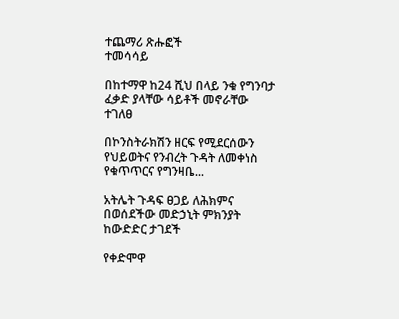ተጨማሪ ጽሑፎች
ተመሳሳይ

በከተማዋ ከ24 ሺህ በላይ ንቁ የግንባታ ፈቃድ ያላቸው ሳይቶች መኖራቸው ተገለፀ

በኮንስትራክሽን ዘርፍ የሚደርሰውን የህይወትና የንብረት ጉዳት ለመቀነስ የቁጥጥርና የግንዛቤ...

አትሌት ጉዳፍ ፀጋይ ለሕክምና በወሰደችው መድኃኒት ምክንያት ከውድድር ታገደች

የቀድሞዋ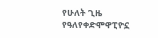የሁለት ጊዜ የዓለየቀድሞዋፒዮኗ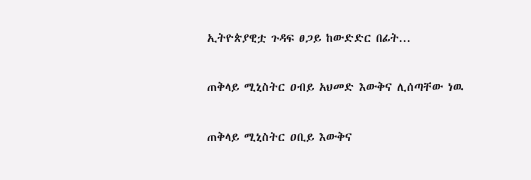ኢትዮጵያዊቷ ጉዳፍ ፀጋይ ከውድድር በፊት...

ጠቅላይ ሚኒስትር ዐብይ አህመድ እውቅና ሊሰጣቸው ነዉ

ጠቅላይ ሚኒስትር ዐቢይ እውቅና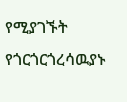የሚያገኙት የጎርጎርጎረሳዉያኑ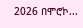2026 በሞሮኮ...